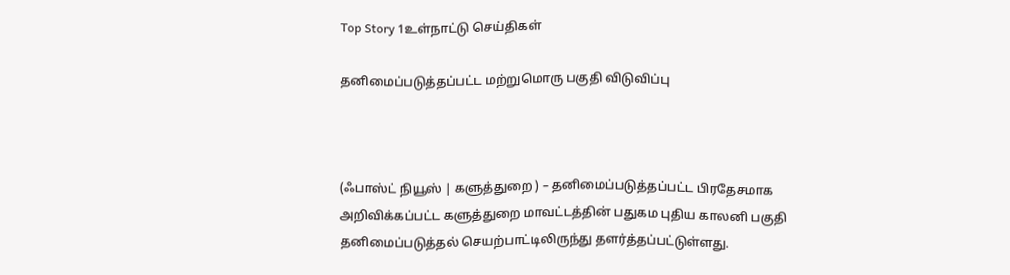Top Story 1உள்நாட்டு செய்திகள்

தனிமைப்படுத்தப்பட்ட மற்றுமொரு பகுதி விடுவிப்பு



(ஃபாஸ்ட் நியூஸ் | களுத்துறை ) – தனிமைப்படுத்தப்பட்ட பிரதேசமாக அறிவிக்கப்பட்ட களுத்துறை மாவட்டத்தின் பதுகம புதிய காலனி பகுதி தனிமைப்படுத்தல் செயற்பாட்டிலிருந்து தளர்த்தப்பட்டுள்ளது.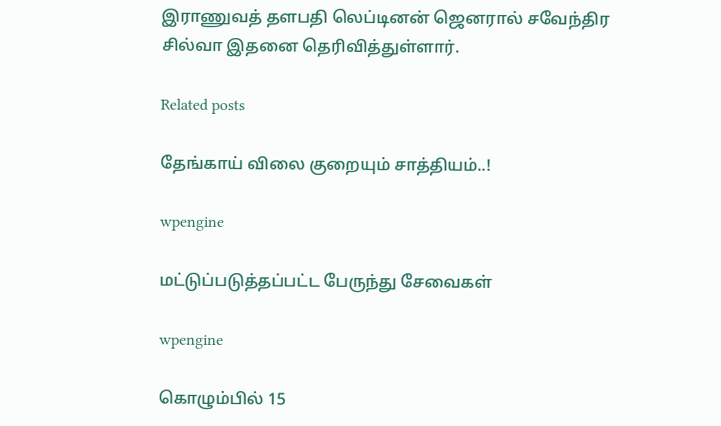இராணுவத் தளபதி லெப்டினன் ஜெனரால் சவேந்திர சில்வா இதனை தெரிவித்துள்ளார்.

Related posts

தேங்காய் விலை குறையும் சாத்தியம்..!

wpengine

மட்டுப்படுத்தப்பட்ட பேருந்து சேவைகள்

wpengine

கொழும்பில் 15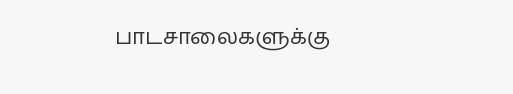பாடசாலைகளுக்கு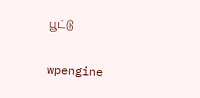பூட்டு

wpengine